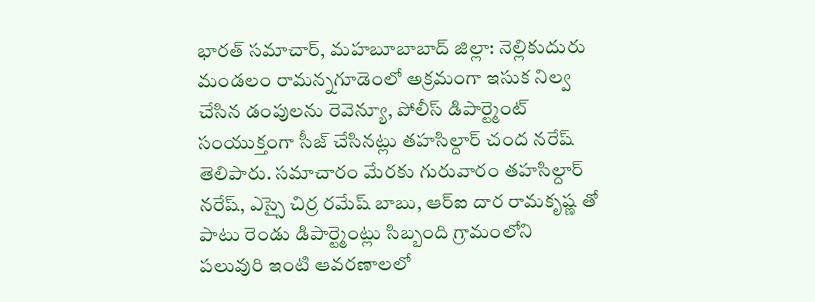భారత్ సమాచార్, మహబూబాబాద్ జిల్లా: నెల్లికుదురు మండలం రామన్నగూడెంలో అక్రమంగా ఇసుక నిల్వ చేసిన డంపులను రెవెన్యూ, పోలీస్ డిపార్ట్మెంట్ సంయుక్తంగా సీజ్ చేసినట్లు తహసిల్దార్ చంద నరేష్ తెలిపారు. సమాచారం మేరకు గురువారం తహసిల్దార్ నరేష్, ఎస్సై చిర్ర రమేష్ బాబు, ఆర్ఐ దార రామకృష్ణ తో పాటు రెండు డిపార్ట్మెంట్లు సిబ్బంది గ్రామంలోని పలువురి ఇంటి ఆవరణాలలో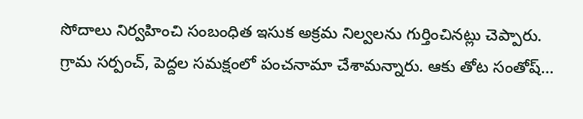సోదాలు నిర్వహించి సంబంధిత ఇసుక అక్రమ నిల్వలను గుర్తించినట్లు చెప్పారు. గ్రామ సర్పంచ్, పెద్దల సమక్షంలో పంచనామా చేశామన్నారు. ఆకు తోట సంతోష్…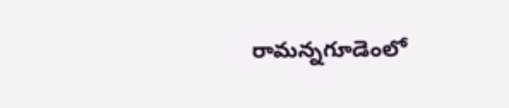రామన్నగూడెంలో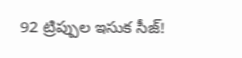92 ట్రిప్పుల ఇసుక సీజ్!